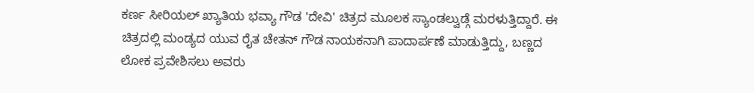ಕರ್ಣ ಸೀರಿಯಲ್ ಖ್ಯಾತಿಯ ಭವ್ಯಾ ಗೌಡ 'ದೇವಿ' ಚಿತ್ರದ ಮೂಲಕ ಸ್ಯಾಂಡಲ್ವುಡ್ಗೆ ಮರಳುತ್ತಿದ್ದಾರೆ. ಈ ಚಿತ್ರದಲ್ಲಿ ಮಂಡ್ಯದ ಯುವ ರೈತ ಚೇತನ್ ಗೌಡ ನಾಯಕನಾಗಿ ಪಾದಾರ್ಪಣೆ ಮಾಡುತ್ತಿದ್ದು, ಬಣ್ಣದ ಲೋಕ ಪ್ರವೇಶಿಸಲು ಅವರು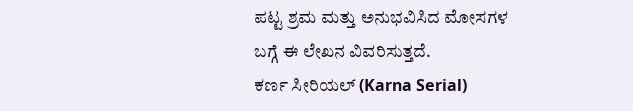ಪಟ್ಟ ಶ್ರಮ ಮತ್ತು ಅನುಭವಿಸಿದ ಮೋಸಗಳ ಬಗ್ಗೆ ಈ ಲೇಖನ ವಿವರಿಸುತ್ತದೆ.
ಕರ್ಣ ಸೀರಿಯಲ್ (Karna Serial)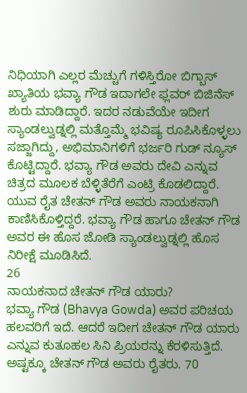ನಿಧಿಯಾಗಿ ಎಲ್ಲರ ಮೆಚ್ಚುಗೆ ಗಳಿಸ್ತಿರೋ ಬಿಗ್ಬಾಸ್ ಖ್ಯಾತಿಯ ಭವ್ಯಾ ಗೌಡ ಇದಾಗಲೇ ಫ್ಲವರ್ ಬಿಜಿನೆಸ್ ಶುರು ಮಾಡಿದ್ದಾರೆ. ಇದರ ನಡುವೆಯೇ ಇದೀಗ ಸ್ಯಾಂಡಲ್ವುಡ್ನಲ್ಲಿ ಮತ್ತೊಮ್ಮೆ ಭವಿಷ್ಯ ರೂಪಿಸಿಕೊಳ್ಳಲು ಸಜ್ಜಾಗಿದ್ದು, ಅಭಿಮಾನಿಗಳಿಗೆ ಭರ್ಜರಿ ಗುಡ್ ನ್ಯೂಸ್ ಕೊಟ್ಟಿದ್ದಾರೆ. ಭವ್ಯಾ ಗೌಡ ಅವರು ದೇವಿ ಎನ್ನುವ ಚಿತ್ರದ ಮೂಲಕ ಬೆಳ್ಳಿತೆರೆಗೆ ಎಂಟ್ರಿ ಕೊಡಲಿದ್ದಾರೆ. ಯುವ ರೈತ ಚೇತನ್ ಗೌಡ ಅವರು ನಾಯಕನಾಗಿ ಕಾಣಿಸಿಕೊಳ್ತಿದ್ದರೆ. ಭವ್ಯಾ ಗೌಡ ಹಾಗೂ ಚೇತನ್ ಗೌಡ ಅವರ ಈ ಹೊಸ ಜೋಡಿ ಸ್ಯಾಂಡಲ್ವುಡ್ನಲ್ಲಿ ಹೊಸ ನಿರೀಕ್ಷೆ ಮೂಡಿಸಿದೆ.
26
ನಾಯಕನಾದ ಚೇತನ್ ಗೌಡ ಯಾರು?
ಭವ್ಯಾ ಗೌಡ (Bhavya Gowda) ಅವರ ಪರಿಚಯ ಹಲವರಿಗೆ ಇದೆ. ಆದರೆ ಇದೀಗ ಚೇತನ್ ಗೌಡ ಯಾರು ಎನ್ನುವ ಕುತೂಹಲ ಸಿನಿ ಪ್ರಿಯರನ್ನು ಕೆರಳಿಸುತ್ತಿದೆ. ಅಷ್ಟಕ್ಕೂ ಚೇತನ್ ಗೌಡ ಅವರು ರೈತರು. 70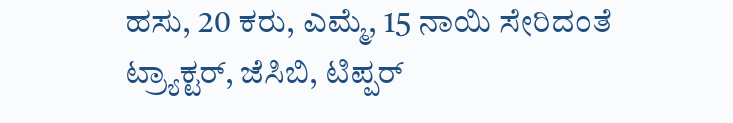ಹಸು, 20 ಕರು, ಎಮ್ಮೆ, 15 ನಾಯಿ ಸೇರಿದಂತೆ ಟ್ರ್ಯಾಕ್ಟರ್, ಜೆಸಿಬಿ, ಟಿಪ್ಪರ್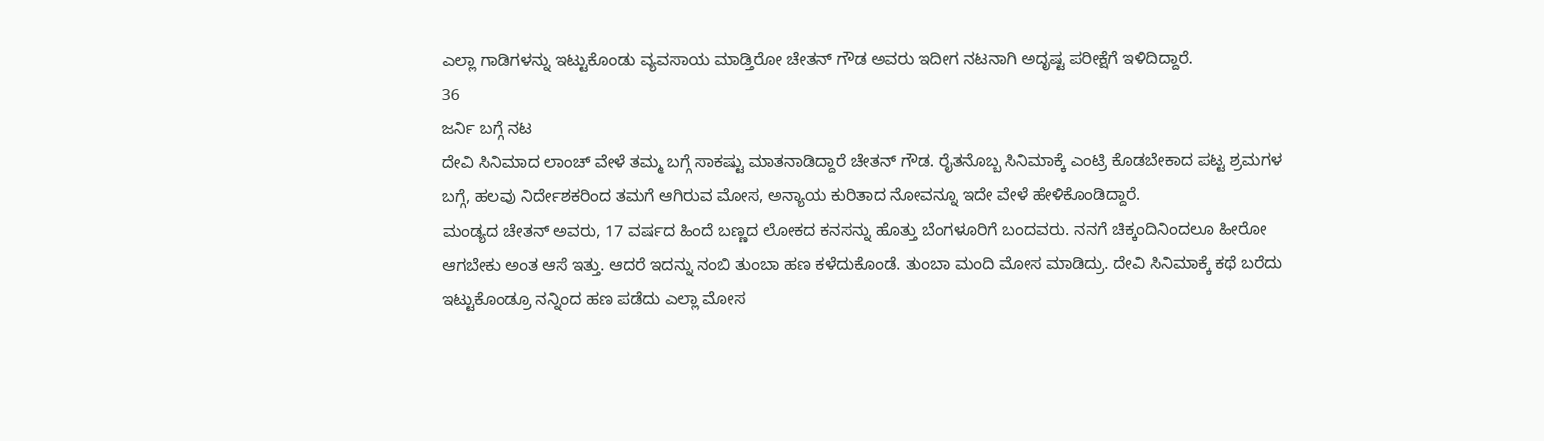ಎಲ್ಲಾ ಗಾಡಿಗಳನ್ನು ಇಟ್ಟುಕೊಂಡು ವ್ಯವಸಾಯ ಮಾಡ್ತಿರೋ ಚೇತನ್ ಗೌಡ ಅವರು ಇದೀಗ ನಟನಾಗಿ ಅದೃಷ್ಟ ಪರೀಕ್ಷೆಗೆ ಇಳಿದಿದ್ದಾರೆ.
36
ಜರ್ನಿ ಬಗ್ಗೆ ನಟ
ದೇವಿ ಸಿನಿಮಾದ ಲಾಂಚ್ ವೇಳೆ ತಮ್ಮ ಬಗ್ಗೆ ಸಾಕಷ್ಟು ಮಾತನಾಡಿದ್ದಾರೆ ಚೇತನ್ ಗೌಡ. ರೈತನೊಬ್ಬ ಸಿನಿಮಾಕ್ಕೆ ಎಂಟ್ರಿ ಕೊಡಬೇಕಾದ ಪಟ್ಟ ಶ್ರಮಗಳ ಬಗ್ಗೆ, ಹಲವು ನಿರ್ದೇಶಕರಿಂದ ತಮಗೆ ಆಗಿರುವ ಮೋಸ, ಅನ್ಯಾಯ ಕುರಿತಾದ ನೋವನ್ನೂ ಇದೇ ವೇಳೆ ಹೇಳಿಕೊಂಡಿದ್ದಾರೆ.
ಮಂಡ್ಯದ ಚೇತನ್ ಅವರು, 17 ವರ್ಷದ ಹಿಂದೆ ಬಣ್ಣದ ಲೋಕದ ಕನಸನ್ನು ಹೊತ್ತು ಬೆಂಗಳೂರಿಗೆ ಬಂದವರು. ನನಗೆ ಚಿಕ್ಕಂದಿನಿಂದಲೂ ಹೀರೋ ಆಗಬೇಕು ಅಂತ ಆಸೆ ಇತ್ತು. ಆದರೆ ಇದನ್ನು ನಂಬಿ ತುಂಬಾ ಹಣ ಕಳೆದುಕೊಂಡೆ. ತುಂಬಾ ಮಂದಿ ಮೋಸ ಮಾಡಿದ್ರು. ದೇವಿ ಸಿನಿಮಾಕ್ಕೆ ಕಥೆ ಬರೆದು ಇಟ್ಟುಕೊಂಡ್ರೂ ನನ್ನಿಂದ ಹಣ ಪಡೆದು ಎಲ್ಲಾ ಮೋಸ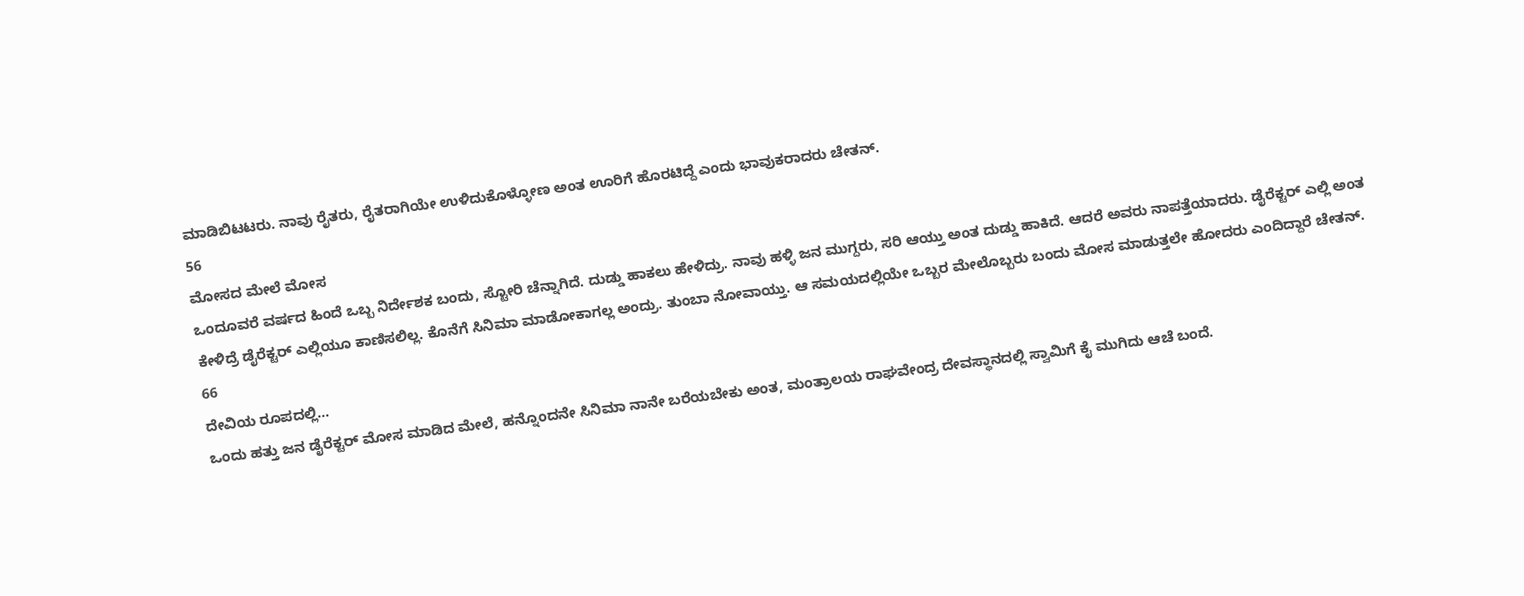ಮಾಡಿಬಿಟಟರು. ನಾವು ರೈತರು, ರೈತರಾಗಿಯೇ ಉಳಿದುಕೊಳ್ಳೋಣ ಅಂತ ಊರಿಗೆ ಹೊರಟಿದ್ದೆ ಎಂದು ಭಾವುಕರಾದರು ಚೇತನ್.
56
ಮೋಸದ ಮೇಲೆ ಮೋಸ
ಒಂದೂವರೆ ವರ್ಷದ ಹಿಂದೆ ಒಬ್ಬ ನಿರ್ದೇಶಕ ಬಂದು, ಸ್ಟೋರಿ ಚೆನ್ನಾಗಿದೆ. ದುಡ್ಡು ಹಾಕಲು ಹೇಳಿದ್ರು. ನಾವು ಹಳ್ಳಿ ಜನ ಮುಗ್ದರು, ಸರಿ ಆಯ್ತು ಅಂತ ದುಡ್ಡು ಹಾಕಿದೆ. ಆದರೆ ಅವರು ನಾಪತ್ತೆಯಾದರು. ಡೈರೆಕ್ಟರ್ ಎಲ್ಲಿ ಅಂತ ಕೇಳಿದ್ರೆ ಡೈರೆಕ್ಟರ್ ಎಲ್ಲಿಯೂ ಕಾಣಿಸಲಿಲ್ಲ. ಕೊನೆಗೆ ಸಿನಿಮಾ ಮಾಡೋಕಾಗಲ್ಲ ಅಂದ್ರು. ತುಂಬಾ ನೋವಾಯ್ತು. ಆ ಸಮಯದಲ್ಲಿಯೇ ಒಬ್ಬರ ಮೇಲೊಬ್ಬರು ಬಂದು ಮೋಸ ಮಾಡುತ್ತಲೇ ಹೋದರು ಎಂದಿದ್ದಾರೆ ಚೇತನ್.
66
ದೇವಿಯ ರೂಪದಲ್ಲಿ...
ಒಂದು ಹತ್ತು ಜನ ಡೈರೆಕ್ಟರ್ ಮೋಸ ಮಾಡಿದ ಮೇಲೆ, ಹನ್ನೊಂದನೇ ಸಿನಿಮಾ ನಾನೇ ಬರೆಯಬೇಕು ಅಂತ, ಮಂತ್ರಾಲಯ ರಾಘವೇಂದ್ರ ದೇವಸ್ಥಾನದಲ್ಲಿ ಸ್ವಾಮಿಗೆ ಕೈ ಮುಗಿದು ಆಚೆ ಬಂದೆ.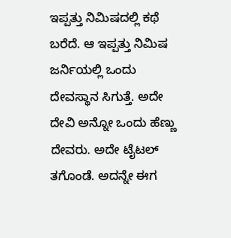ಇಪ್ಪತ್ತು ನಿಮಿಷದಲ್ಲಿ ಕಥೆ ಬರೆದೆ. ಆ ಇಪ್ಪತ್ತು ನಿಮಿಷ ಜರ್ನಿಯಲ್ಲಿ ಒಂದು ದೇವಸ್ಥಾನ ಸಿಗುತ್ತೆ. ಅದೇ ದೇವಿ ಅನ್ನೋ ಒಂದು ಹೆಣ್ಣು ದೇವರು. ಅದೇ ಟೈಟಲ್ ತಗೊಂಡೆ. ಅದನ್ನೇ ಈಗ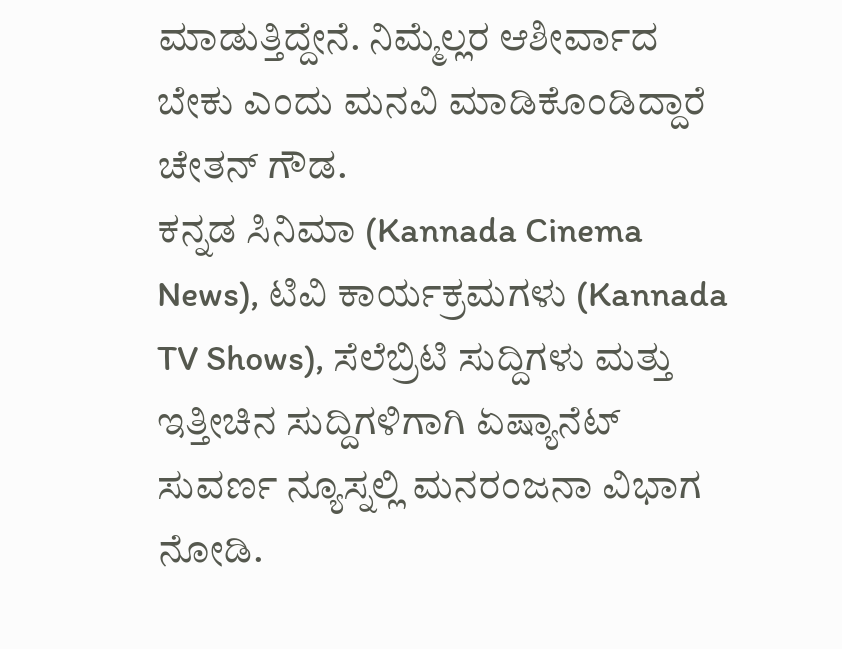ಮಾಡುತ್ತಿದ್ದೇನೆ. ನಿಮ್ಮೆಲ್ಲರ ಆಶೀರ್ವಾದ ಬೇಕು ಎಂದು ಮನವಿ ಮಾಡಿಕೊಂಡಿದ್ದಾರೆ ಚೇತನ್ ಗೌಡ.
ಕನ್ನಡ ಸಿನಿಮಾ (Kannada Cinema News), ಟಿವಿ ಕಾರ್ಯಕ್ರಮಗಳು (Kannada TV Shows), ಸೆಲೆಬ್ರಿಟಿ ಸುದ್ದಿಗಳು ಮತ್ತು ಇತ್ತೀಚಿನ ಸುದ್ದಿಗಳಿಗಾಗಿ ಏಷ್ಯಾನೆಟ್ ಸುವರ್ಣ ನ್ಯೂಸ್ನಲ್ಲಿ ಮನರಂಜನಾ ವಿಭಾಗ ನೋಡಿ.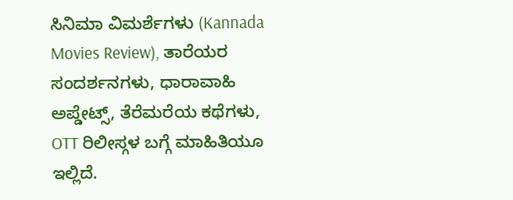ಸಿನಿಮಾ ವಿಮರ್ಶೆಗಳು (Kannada Movies Review), ತಾರೆಯರ ಸಂದರ್ಶನಗಳು, ಧಾರಾವಾಹಿ ಅಪ್ಡೇಟ್ಸ್, ತೆರೆಮರೆಯ ಕಥೆಗಳು, OTT ರಿಲೀಸ್ಗಳ ಬಗ್ಗೆ ಮಾಹಿತಿಯೂ ಇಲ್ಲಿದೆ.